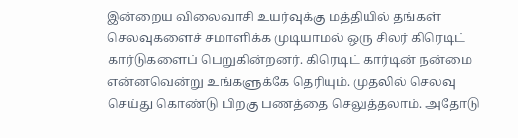இன்றைய விலைவாசி உயர்வுக்கு மத்தியில் தங்கள் செலவுகளைச் சமாளிக்க முடியாமல் ஒரு சிலர் கிரெடிட் கார்டுகளைப் பெறுகின்றனர். கிரெடிட் கார்டின் நன்மை என்னவென்று உங்களுக்கே தெரியும். முதலில் செலவு செய்து கொண்டு பிறகு பணத்தை செலுத்தலாம். அதோடு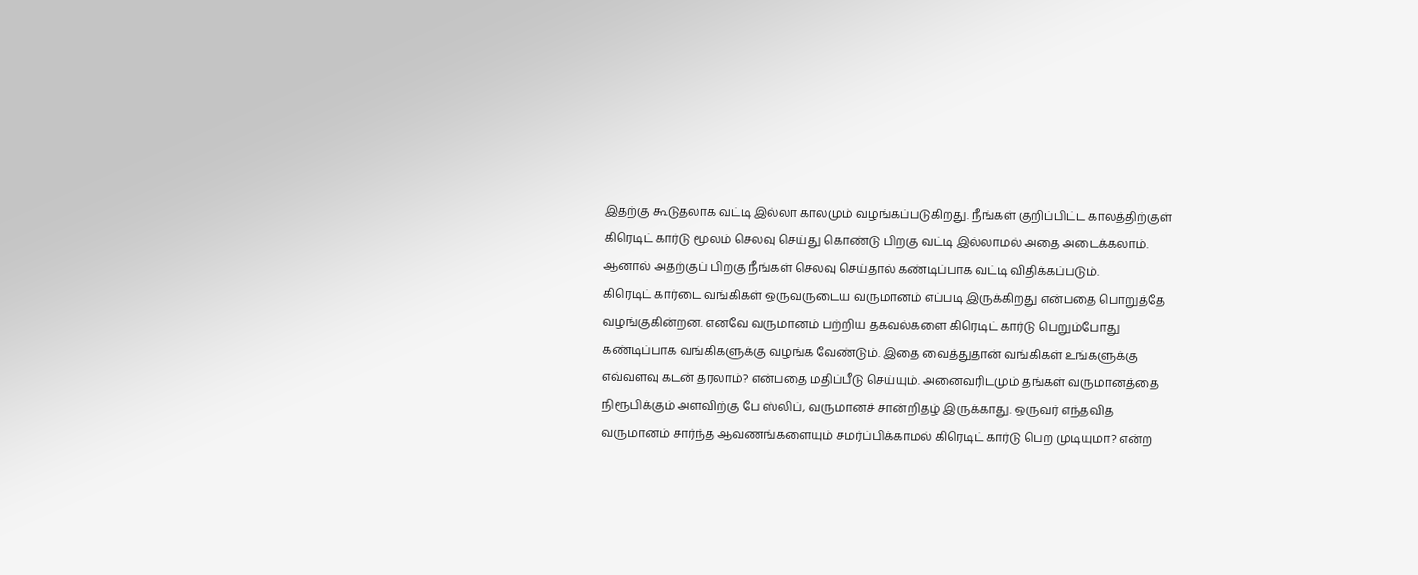இதற்கு கூடுதலாக வட்டி இல்லா காலமும் வழங்கப்படுகிறது. நீங்கள் குறிப்பிட்ட காலத்திற்குள் கிரெடிட் கார்டு மூலம் செலவு செய்து கொண்டு பிறகு வட்டி இல்லாமல் அதை அடைக்கலாம். ஆனால் அதற்குப் பிறகு நீங்கள் செலவு செய்தால் கண்டிப்பாக வட்டி விதிக்கப்படும்.
கிரெடிட் கார்டை வங்கிகள் ஒருவருடைய வருமானம் எப்படி இருக்கிறது என்பதை பொறுத்தே வழங்குகின்றன. எனவே வருமானம் பற்றிய தகவல்களை கிரெடிட் கார்டு பெறும்போது கண்டிப்பாக வங்கிகளுக்கு வழங்க வேண்டும். இதை வைத்துதான் வங்கிகள் உங்களுக்கு எவ்வளவு கடன் தரலாம்? என்பதை மதிப்பீடு செய்யும். அனைவரிடமும் தங்கள் வருமானத்தை நிரூபிக்கும் அளவிற்கு பே ஸ்லிப், வருமானச் சான்றிதழ் இருக்காது. ஒருவர் எந்தவித வருமானம் சார்ந்த ஆவணங்களையும் சமர்ப்பிக்காமல் கிரெடிட் கார்டு பெற முடியுமா? என்ற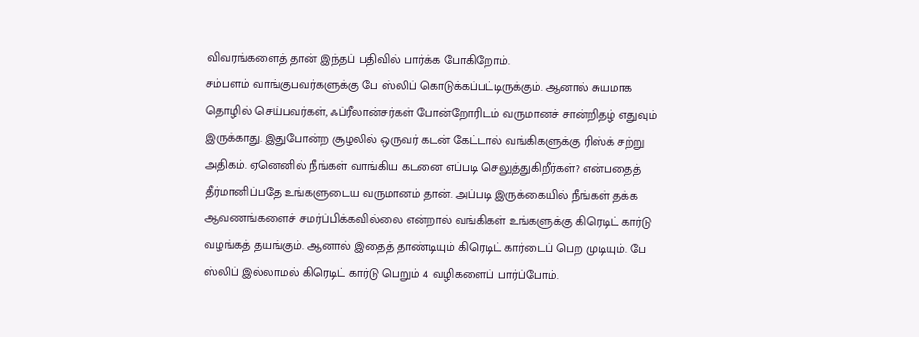விவரங்களைத் தான் இந்தப் பதிவில் பார்க்க போகிறோம்.
சம்பளம் வாங்குபவர்களுக்கு பே ஸ்லிப் கொடுக்கப்பட்டிருக்கும். ஆனால் சுயமாக தொழில் செய்பவர்கள், ஃப்ரீலான்சர்கள் போன்றோரிடம் வருமானச் சான்றிதழ் எதுவும் இருக்காது. இதுபோன்ற சூழலில் ஒருவர் கடன் கேட்டால் வங்கிகளுக்கு ரிஸ்க் சற்று அதிகம். ஏனெனில் நீங்கள் வாங்கிய கடனை எப்படி செலுத்துகிறீர்கள்? என்பதைத் தீர்மானிப்பதே உங்களுடைய வருமானம் தான். அப்படி இருக்கையில் நீங்கள் தக்க ஆவணங்களைச் சமர்ப்பிக்கவில்லை என்றால் வங்கிகள் உங்களுக்கு கிரெடிட் கார்டு வழங்கத் தயங்கும். ஆனால் இதைத் தாண்டியும் கிரெடிட் கார்டைப் பெற முடியும். பே ஸ்லிப் இல்லாமல் கிரெடிட் கார்டு பெறும் 4 வழிகளைப் பார்ப்போம்.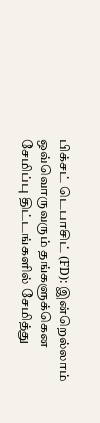பிக்சட் டெபாசிட் (FD): இன்றெல்லாம் ஒவ்வொருவரும் தங்களுக்கென சேமிப்பு திட்டங்களில் சேமித்து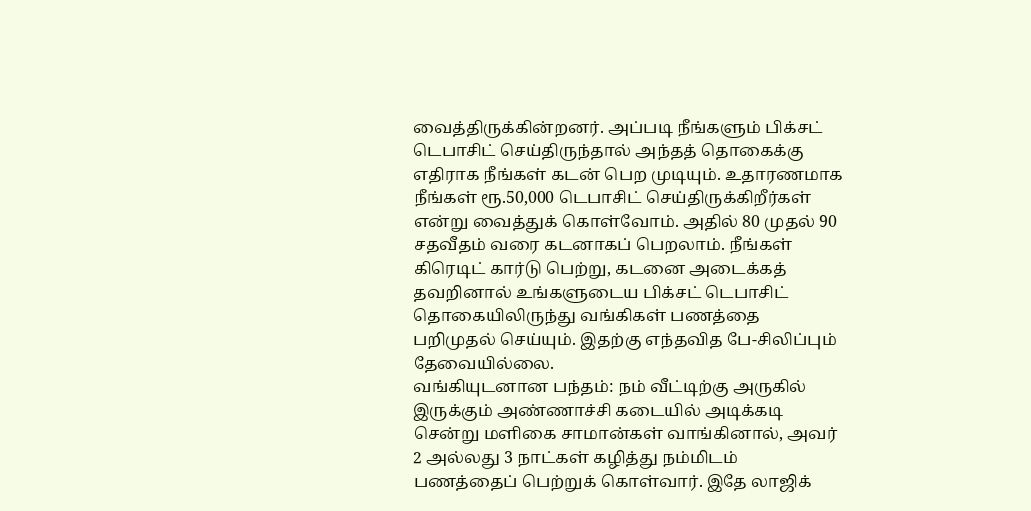வைத்திருக்கின்றனர். அப்படி நீங்களும் பிக்சட் டெபாசிட் செய்திருந்தால் அந்தத் தொகைக்கு எதிராக நீங்கள் கடன் பெற முடியும். உதாரணமாக நீங்கள் ரூ.50,000 டெபாசிட் செய்திருக்கிறீர்கள் என்று வைத்துக் கொள்வோம். அதில் 80 முதல் 90 சதவீதம் வரை கடனாகப் பெறலாம். நீங்கள் கிரெடிட் கார்டு பெற்று, கடனை அடைக்கத் தவறினால் உங்களுடைய பிக்சட் டெபாசிட் தொகையிலிருந்து வங்கிகள் பணத்தை பறிமுதல் செய்யும். இதற்கு எந்தவித பே-சிலிப்பும் தேவையில்லை.
வங்கியுடனான பந்தம்: நம் வீட்டிற்கு அருகில் இருக்கும் அண்ணாச்சி கடையில் அடிக்கடி சென்று மளிகை சாமான்கள் வாங்கினால், அவர் 2 அல்லது 3 நாட்கள் கழித்து நம்மிடம் பணத்தைப் பெற்றுக் கொள்வார். இதே லாஜிக்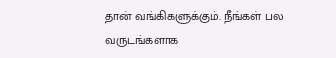தான் வங்கிகளுக்கும். நீங்கள் பல வருடங்களாக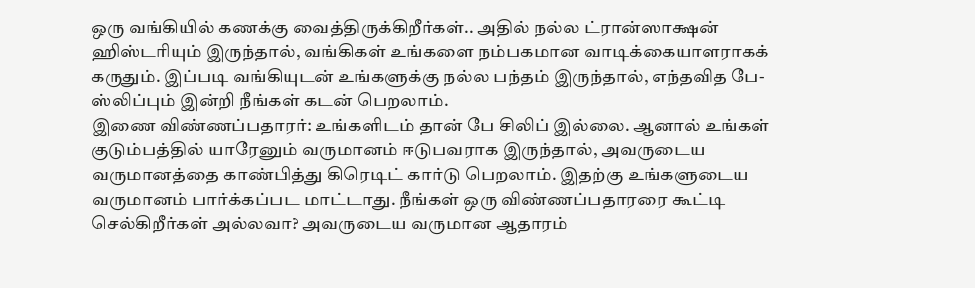ஒரு வங்கியில் கணக்கு வைத்திருக்கிறீர்கள்.. அதில் நல்ல ட்ரான்ஸாக்ஷன் ஹிஸ்டரியும் இருந்தால், வங்கிகள் உங்களை நம்பகமான வாடிக்கையாளராகக் கருதும். இப்படி வங்கியுடன் உங்களுக்கு நல்ல பந்தம் இருந்தால், எந்தவித பே-ஸ்லிப்பும் இன்றி நீங்கள் கடன் பெறலாம்.
இணை விண்ணப்பதாரர்: உங்களிடம் தான் பே சிலிப் இல்லை. ஆனால் உங்கள் குடும்பத்தில் யாரேனும் வருமானம் ஈடுபவராக இருந்தால், அவருடைய வருமானத்தை காண்பித்து கிரெடிட் கார்டு பெறலாம். இதற்கு உங்களுடைய வருமானம் பார்க்கப்பட மாட்டாது. நீங்கள் ஒரு விண்ணப்பதாரரை கூட்டி செல்கிறீர்கள் அல்லவா? அவருடைய வருமான ஆதாரம்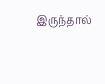இருந்தால்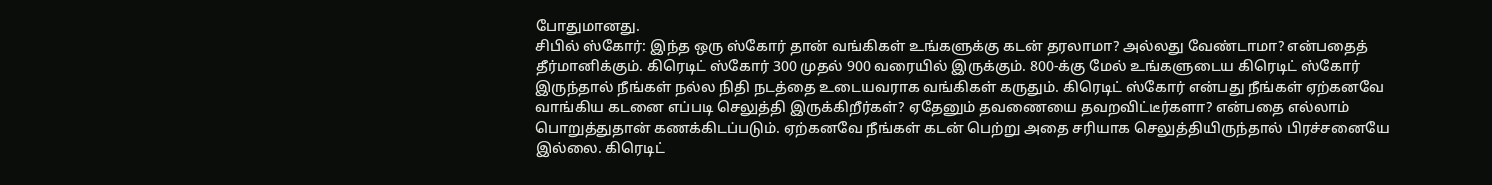போதுமானது.
சிபில் ஸ்கோர்: இந்த ஒரு ஸ்கோர் தான் வங்கிகள் உங்களுக்கு கடன் தரலாமா? அல்லது வேண்டாமா? என்பதைத் தீர்மானிக்கும். கிரெடிட் ஸ்கோர் 300 முதல் 900 வரையில் இருக்கும். 800-க்கு மேல் உங்களுடைய கிரெடிட் ஸ்கோர் இருந்தால் நீங்கள் நல்ல நிதி நடத்தை உடையவராக வங்கிகள் கருதும். கிரெடிட் ஸ்கோர் என்பது நீங்கள் ஏற்கனவே வாங்கிய கடனை எப்படி செலுத்தி இருக்கிறீர்கள்? ஏதேனும் தவணையை தவறவிட்டீர்களா? என்பதை எல்லாம் பொறுத்துதான் கணக்கிடப்படும். ஏற்கனவே நீங்கள் கடன் பெற்று அதை சரியாக செலுத்தியிருந்தால் பிரச்சனையே இல்லை. கிரெடிட்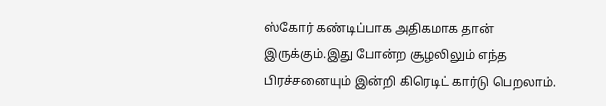ஸ்கோர் கண்டிப்பாக அதிகமாக தான் இருக்கும்.இது போன்ற சூழலிலும் எந்த பிரச்சனையும் இன்றி கிரெடிட் கார்டு பெறலாம்.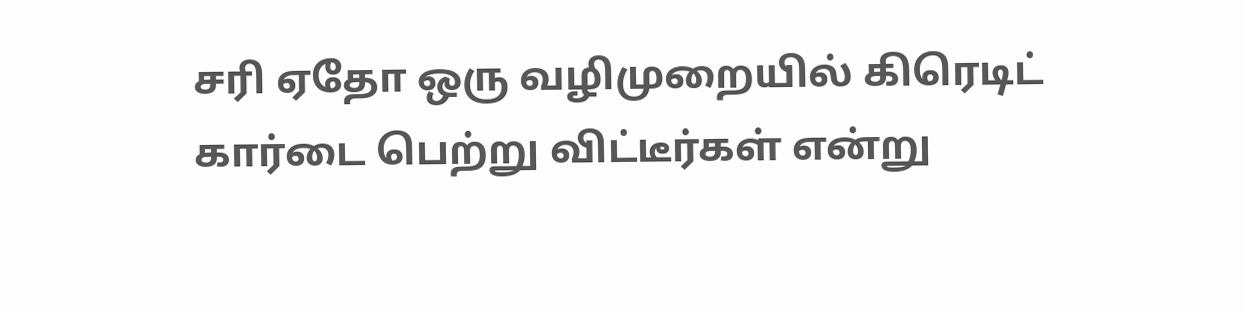சரி ஏதோ ஒரு வழிமுறையில் கிரெடிட் கார்டை பெற்று விட்டீர்கள் என்று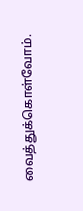வைத்துக்கொள்வோம்.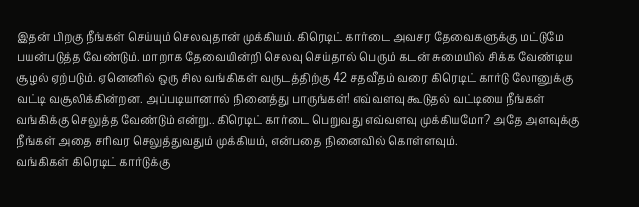இதன் பிறகு நீங்கள் செய்யும் செலவுதான் முக்கியம். கிரெடிட் கார்டை அவசர தேவைகளுக்கு மட்டுமே பயன்படுத்த வேண்டும். மாறாக தேவையின்றி செலவு செய்தால் பெரும் கடன் சுமையில் சிக்க வேண்டிய சூழல் ஏற்படும். ஏனெனில் ஒரு சில வங்கிகள் வருடத்திற்கு 42 சதவீதம் வரை கிரெடிட் கார்டு லோனுக்கு வட்டி வசூலிக்கின்றன. அப்படியானால் நினைத்து பாருங்கள்! எவ்வளவு கூடுதல் வட்டியை நீங்கள் வங்கிக்கு செலுத்த வேண்டும் என்று.. கிரெடிட் கார்டை பெறுவது எவ்வளவு முக்கியமோ? அதே அளவுக்கு நீங்கள் அதை சரிவர செலுத்துவதும் முக்கியம், என்பதை நினைவில் கொள்ளவும்.
வங்கிகள் கிரெடிட் கார்டுக்கு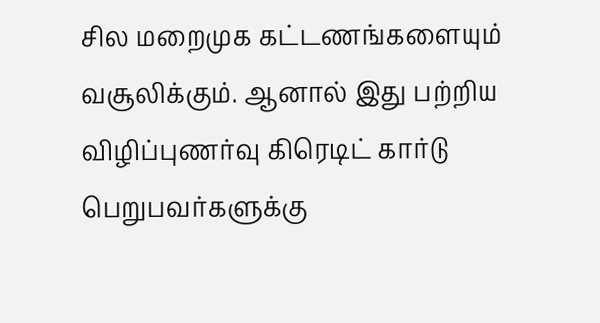சில மறைமுக கட்டணங்களையும் வசூலிக்கும். ஆனால் இது பற்றிய விழிப்புணர்வு கிரெடிட் கார்டு பெறுபவர்களுக்கு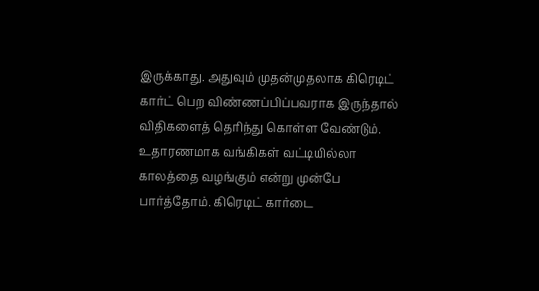இருக்காது. அதுவும் முதன்முதலாக கிரெடிட் கார்ட் பெற விண்ணப்பிப்பவராக இருந்தால் விதிகளைத் தெரிந்து கொள்ள வேண்டும். உதாரணமாக வங்கிகள் வட்டியில்லா காலத்தை வழங்கும் என்று முன்பே பார்த்தோம். கிரெடிட் கார்டை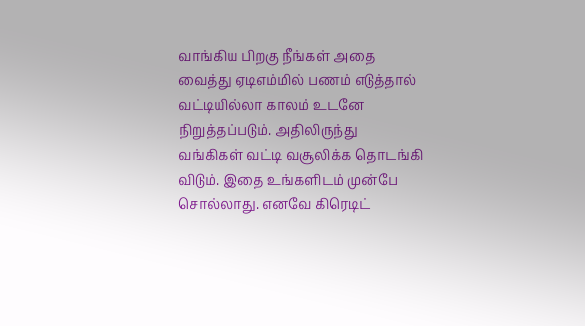வாங்கிய பிறகு நீங்கள் அதை வைத்து ஏடிஎம்மில் பணம் எடுத்தால் வட்டியில்லா காலம் உடனே நிறுத்தப்படும். அதிலிருந்து வங்கிகள் வட்டி வசூலிக்க தொடங்கி விடும். இதை உங்களிடம் முன்பே சொல்லாது. எனவே கிரெடிட்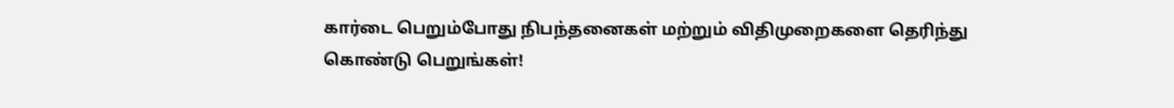கார்டை பெறும்போது நிபந்தனைகள் மற்றும் விதிமுறைகளை தெரிந்து கொண்டு பெறுங்கள்!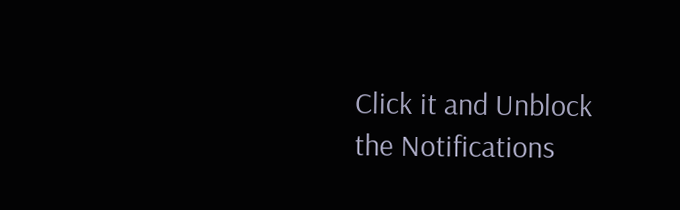Click it and Unblock the Notifications